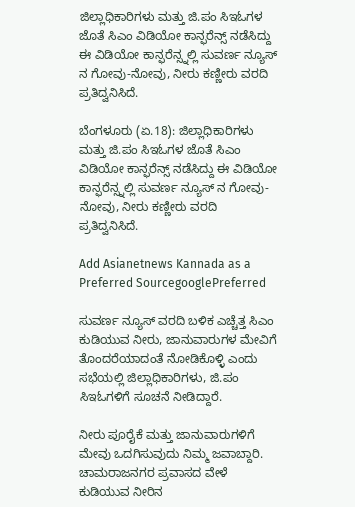ಜಿಲ್ಲಾಧಿಕಾರಿಗಳು ಮತ್ತು ಜಿ.ಪಂ ಸಿಇಓಗಳ ಜೊತೆ ಸಿಎಂ ವಿಡಿಯೋ ಕಾನ್ಫರೆನ್ಸ್ ನಡೆಸಿದ್ದು  ಈ ವಿಡಿಯೋ ಕಾನ್ಫರೆನ್ಸ್ನಲ್ಲಿ ಸುವರ್ಣ ನ್ಯೂಸ್ ನ ಗೋವು-ನೋವು, ನೀರು ಕಣ್ಣೀರು ವರದಿ ಪ್ರತಿದ್ವನಿಸಿದೆ.

ಬೆಂಗಳೂರು (ಏ.18): ಜಿಲ್ಲಾಧಿಕಾರಿಗಳು ಮತ್ತು ಜಿ.ಪಂ ಸಿಇಓಗಳ ಜೊತೆ ಸಿಎಂ ವಿಡಿಯೋ ಕಾನ್ಫರೆನ್ಸ್ ನಡೆಸಿದ್ದು ಈ ವಿಡಿಯೋ ಕಾನ್ಫರೆನ್ಸ್ನಲ್ಲಿ ಸುವರ್ಣ ನ್ಯೂಸ್ ನ ಗೋವು-ನೋವು, ನೀರು ಕಣ್ಣೀರು ವರದಿ ಪ್ರತಿದ್ವನಿಸಿದೆ.

Add Asianetnews Kannada as a Preferred SourcegooglePreferred

ಸುವರ್ಣ ನ್ಯೂಸ್ ವರದಿ ಬಳಿಕ ಎಚ್ಚೆತ್ತ ಸಿಎಂ ಕುಡಿಯುವ ನೀರು, ಜಾನುವಾರುಗಳ ಮೇವಿಗೆ ತೊಂದರೆಯಾದಂತೆ ನೋಡಿಕೊಳ್ಳಿ ಎಂದು ಸಭೆಯಲ್ಲಿ ಜಿಲ್ಲಾಧಿಕಾರಿಗಳು, ಜಿ.ಪಂ ಸಿಇಓಗಳಿಗೆ ಸೂಚನೆ ನೀಡಿದ್ದಾರೆ.

ನೀರು ಪೂರೈಕೆ ಮತ್ತು ಜಾನುವಾರುಗಳಿಗೆ ಮೇವು ಒದಗಿಸುವುದು ನಿಮ್ಮ ಜವಾಬ್ದಾರಿ. ಚಾಮರಾಜನಗರ ಪ್ರವಾಸದ ವೇಳೆ ಕುಡಿಯುವ ನೀರಿನ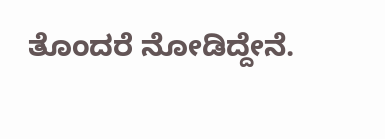ತೊಂದರೆ ನೋಡಿದ್ದೇನೆ.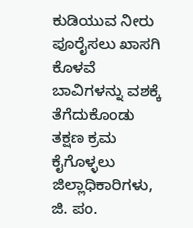ಕುಡಿಯುವ ನೀರು ಪೂರೈಸಲು ಖಾಸಗಿ ಕೊಳವೆ ಬಾವಿಗಳನ್ನು ವಶಕ್ಕೆ ತೆಗೆದುಕೊಂಡು ತಕ್ಷಣ ಕ್ರಮ ಕೈಗೊಳ್ಳಲು ಜಿಲ್ಲಾಧಿಕಾರಿಗಳು, ಜಿ. ಪಂ.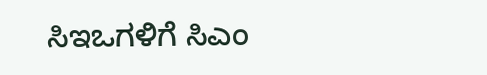ಸಿಇಒಗಳಿಗೆ ಸಿಎಂ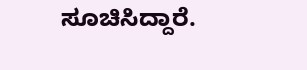ಸೂಚಿಸಿದ್ದಾರೆ.